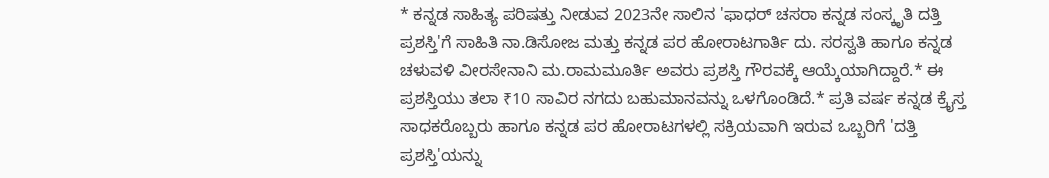* ಕನ್ನಡ ಸಾಹಿತ್ಯ ಪರಿಷತ್ತು ನೀಡುವ 2023ನೇ ಸಾಲಿನ 'ಫಾಧರ್ ಚಸರಾ ಕನ್ನಡ ಸಂಸ್ಕೃತಿ ದತ್ತಿ ಪ್ರಶಸ್ತಿ'ಗೆ ಸಾಹಿತಿ ನಾ.ಡಿಸೋಜ ಮತ್ತು ಕನ್ನಡ ಪರ ಹೋರಾಟಗಾರ್ತಿ ದು. ಸರಸ್ವತಿ ಹಾಗೂ ಕನ್ನಡ ಚಳುವಳಿ ವೀರಸೇನಾನಿ ಮ.ರಾಮಮೂರ್ತಿ ಅವರು ಪ್ರಶಸ್ತಿ ಗೌರವಕ್ಕೆ ಆಯ್ಕೆಯಾಗಿದ್ದಾರೆ.* ಈ ಪ್ರಶಸ್ತಿಯು ತಲಾ ₹10 ಸಾವಿರ ನಗದು ಬಹುಮಾನವನ್ನು ಒಳಗೊಂಡಿದೆ.* ಪ್ರತಿ ವರ್ಷ ಕನ್ನಡ ಕ್ರೈಸ್ತ ಸಾಧಕರೊಬ್ಬರು ಹಾಗೂ ಕನ್ನಡ ಪರ ಹೋರಾಟಗಳಲ್ಲಿ ಸಕ್ರಿಯವಾಗಿ ಇರುವ ಒಬ್ಬರಿಗೆ 'ದತ್ತಿ ಪ್ರಶಸ್ತಿ'ಯನ್ನು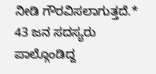ನೀಡಿ ಗೌರವಿಸಲಾಗುತ್ತದೆ.* 43 ಜನ ಸದಸ್ಯರು ಪಾಲ್ಗೊಂಡಿದ್ದ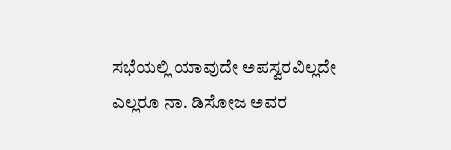ಸಭೆಯಲ್ಲಿ ಯಾವುದೇ ಅಪಸ್ವರವಿಲ್ಲದೇ ಎಲ್ಲರೂ ನಾ. ಡಿಸೋಜ ಅವರ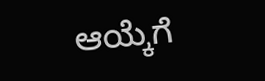ಆಯ್ಕೆಗೆ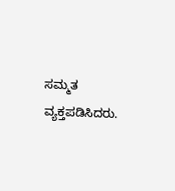ಸಮ್ಮತ ವ್ಯಕ್ತಪಡಿಸಿದರು.